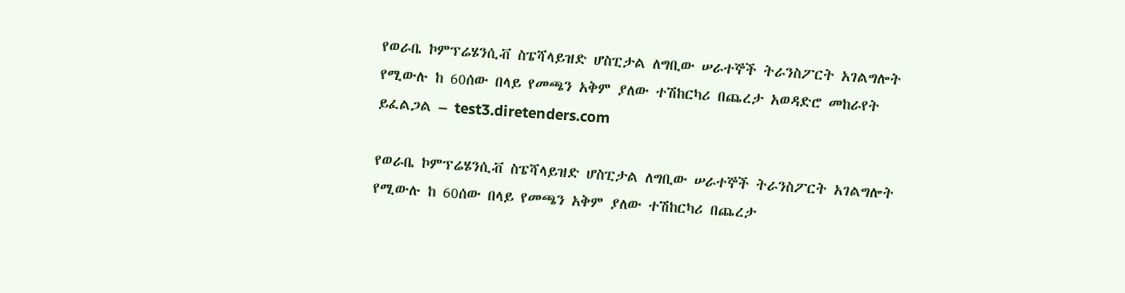የወራቤ ኮምፕሬሄንሲቭ ስፔሻላይዝድ ሆስፒታል ለግቢው ሠራተኞች ትራንስፖርት አገልግሎት የሚውሉ ከ 60ሰው በላይ የመጫን አቅም ያለው ተሽከርካሪ በጨረታ አወዳድሮ መከራየት ይፈልጋል – test3.diretenders.com

የወራቤ ኮምፕሬሄንሲቭ ስፔሻላይዝድ ሆስፒታል ለግቢው ሠራተኞች ትራንስፖርት አገልግሎት የሚውሉ ከ 60ሰው በላይ የመጫን አቅም ያለው ተሽከርካሪ በጨረታ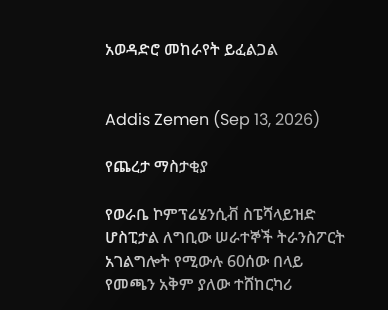አወዳድሮ መከራየት ይፈልጋል


Addis Zemen (Sep 13, 2026)

የጨረታ ማስታቂያ

የወራቤ ኮምፕሬሄንሲቭ ስፔሻላይዝድ ሆስፒታል ለግቢው ሠራተኞች ትራንስፖርት አገልግሎት የሚውሉ 60ሰው በላይ የመጫን አቅም ያለው ተሸከርካሪ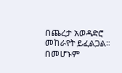በጨረታ አወዳድሮ መከራየት ይፈልጋል፡፡ በመሆኑም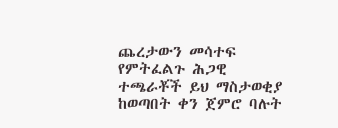ጨረታውን መሳተፍ የምትፈልጉ ሕጋዊ ተጫራቾች ይህ ማስታወቂያ ከወጣበት ቀን ጀምሮ ባሉት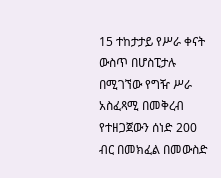15 ተከታታይ የሥራ ቀናት ውስጥ በሆስፒታሉ በሚገኘው የግዥ ሥራ አስፈጻሚ በመቅረብ የተዘጋጀውን ሰነድ 200 ብር በመክፈል በመውስድ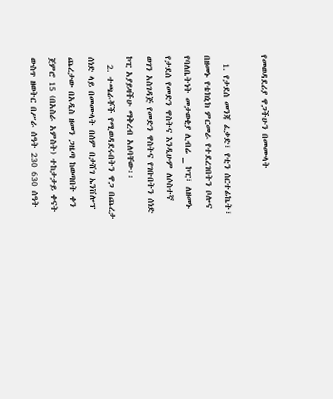የመወዳደሪያ ዋጋችሁን በመሙላት

  1. የታደሰ መንጃ ፈቃድ፣ የቲን ሰርተፊኬት፣ በዘመኑ የቴክኒክ ምርመራ የተደረገበትን ቦሎና የባለቤትነት መታወቂያ ሊብሬ _ ኮፒ፣ ለዘመኑ የታደሰ የመድን ዋስትና እንዲሁም ለሶስተኛ ወገን አስገዳጅ የመድን ዋስትና የገቡበትን ሰነድ ኮፒ አያይዛችሁ ማቅረብ አለባቸው፡፡
  2. ተጫራቾች የሚወዳደሩበትን ዋጋ በጨረታ ሰነድ ላይ በመሙላት በሰም በታሸገ ኤንቨሎፕ ጨረታው በአዲስ ዘመን ጋዜጣ ከወጣበት ቀን ጀምሮ 15 (በአስራ አምስት) ተከታታይ ቀናት ውስጥ ዘወትር በሥራ ሰዓት 230 630 ሰዓት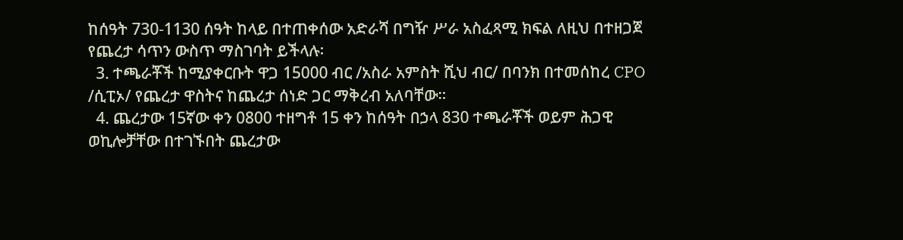ከሰዓት 730-1130 ሰዓት ከላይ በተጠቀሰው አድራሻ በግዥ ሥራ አስፈጻሚ ክፍል ለዚህ በተዘጋጀ የጨረታ ሳጥን ውስጥ ማስገባት ይችላሉ፡
  3. ተጫራቾች ከሚያቀርቡት ዋጋ 15000 ብር /አስራ አምስት ሺህ ብር/ በባንክ በተመሰከረ CPO /ሲፒኦ/ የጨረታ ዋስትና ከጨረታ ሰነድ ጋር ማቅረብ አለባቸው፡፡
  4. ጨረታው 15ኛው ቀን 0800 ተዘግቶ 15 ቀን ከሰዓት በኃላ 830 ተጫራቾች ወይም ሕጋዊ ወኪሎቻቸው በተገኙበት ጨረታው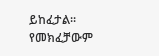ይከፈታል፡፡ የመክፈቻውም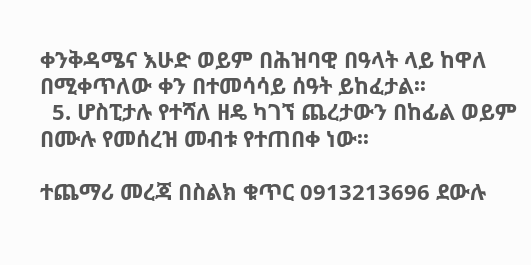ቀንቅዳሜና እሁድ ወይም በሕዝባዊ በዓላት ላይ ከዋለ በሚቀጥለው ቀን በተመሳሳይ ሰዓት ይከፈታል፡፡
  5. ሆስፒታሉ የተሻለ ዘዴ ካገኘ ጨረታውን በከፊል ወይም በሙሉ የመሰረዝ መብቱ የተጠበቀ ነው፡፡

ተጨማሪ መረጃ በስልክ ቁጥር 0913213696 ደውሉ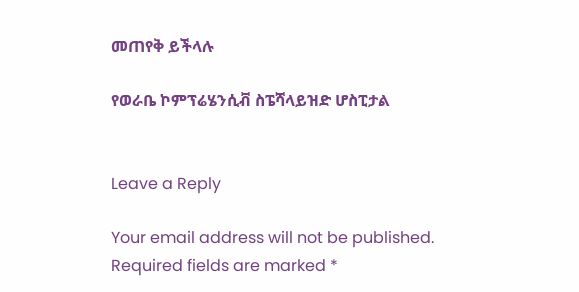መጠየቅ ይችላሉ

የወራቤ ኮምፕሬሄንሲቭ ስፔሻላይዝድ ሆስፒታል


Leave a Reply

Your email address will not be published. Required fields are marked *